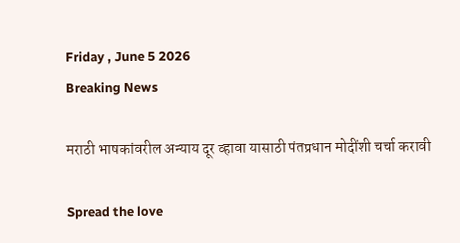Friday , June 5 2026
Breaking News

मराठी भाषकांवरील अन्याय दूर व्हावा यासाठी पंतप्रधान मोदींशी चर्चा करावी

Spread the love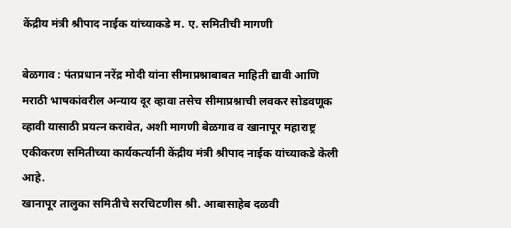केंद्रीय मंत्री श्रीपाद नाईक यांच्याकडे म. ए. समितीची मागणी

बेळगाव : पंतप्रधान नरेंद्र मोदी यांना सीमाप्रश्नाबाबत माहिती द्यावी आणि मराठी भाषकांवरील अन्याय दूर व्हावा तसेच सीमाप्रश्नाची लवकर सोडवणूक व्हावी यासाठी प्रयत्न करावेत, अशी मागणी बेळगाव व खानापूर महाराष्ट्र एकीकरण समितीच्या कार्यकर्त्यांनी केंद्रीय मंत्री श्रीपाद नाईक यांच्याकडे केली आहे.
खानापूर तालुका समितीचे सरचिटणीस श्री. आबासाहेब दळवी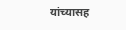यांच्यासह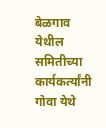बेळगाव येथील समितीच्या कार्यकर्त्यांनी गोवा येथे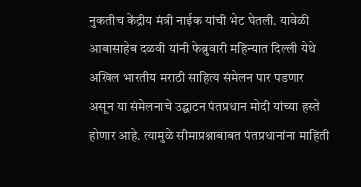नुकतीच केंद्रीय मंत्री नाईक यांची भेट घेतली. यावेळी आबासाहेब दळवी यांनी फेब्रुवारी महिन्यात दिल्ली येथे अखिल भारतीय मराठी साहित्य संमेलन पार पडणार असून या संमेलनाचे उद्घाटन पंतप्रधान मोदी यांच्या हस्ते होणार आहे. त्यामुळे सीमाप्रश्नाबाबत पंतप्रधानांना माहिती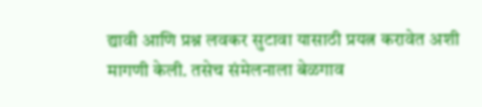द्यावी आणि प्रश्न लवकर सुटावा यासाठी प्रयत्न करावेत अशी मागणी केली. तसेच संमेलनाला बेळगाव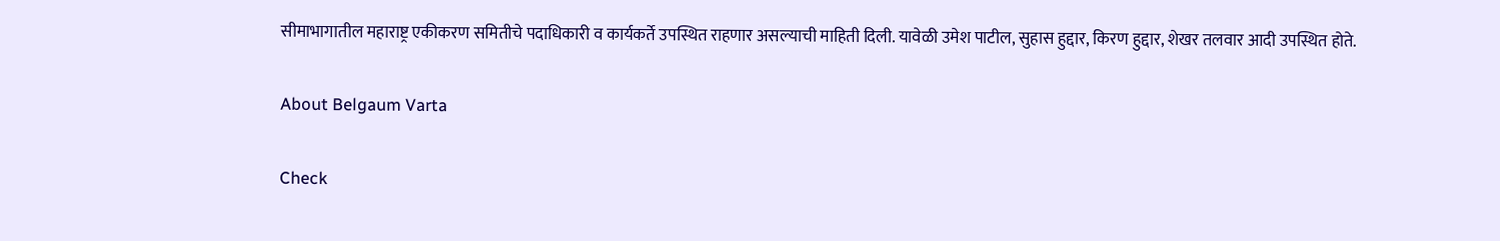सीमाभागातील महाराष्ट्र एकीकरण समितीचे पदाधिकारी व कार्यकर्ते उपस्थित राहणार असल्याची माहिती दिली. यावेळी उमेश पाटील, सुहास हुद्दार, किरण हुद्दार, शेखर तलवार आदी उपस्थित होते.

About Belgaum Varta

Check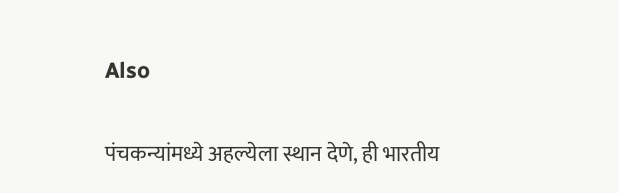Also

पंचकन्यांमध्ये अहल्येला स्थान देणे, ही भारतीय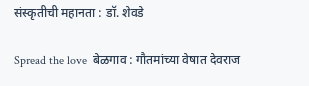संस्कृतीची महानता : डॉ. शेवडे

Spread the love  बेळगाव : गौतमांच्या वेषात देवराज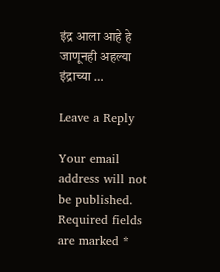इंद्र आला आहे हे जाणूनही अहल्या इंद्राच्या …

Leave a Reply

Your email address will not be published. Required fields are marked *